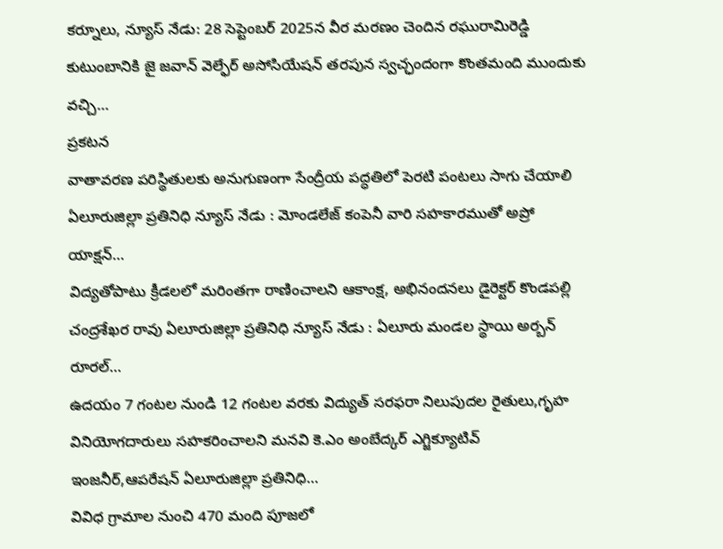కర్నూలు, న్యూస్ నేడు: 28 సెప్టెంబర్ 2025న వీర మరణం చెందిన రఘురామిరెడ్డి కుటుంబానికి జై జవాన్ వెల్ఫేర్ అసోసియేషన్ తరపున స్వచ్ఛందంగా కొంతమంది ముందుకు వచ్చి...
ప్రకటన
వాతావరణ పరిస్థితులకు అనుగుణంగా సేంద్రీయ పద్ధతిలో పెరటి పంటలు సాగు చేయాలి ఏలూరుజిల్లా ప్రతినిధి న్యూస్ నేడు : మోండలేజ్ కంపెనీ వారి సహకారముతో అప్రో యాక్షన్...
విద్యతోపాటు క్రీడలలో మరింతగా రాణించాలని ఆకాంక్ష, అభినందనలు డైరెక్టర్ కొండపల్లి చంద్రశేఖర రావు ఏలూరుజిల్లా ప్రతినిధి న్యూస్ నేడు : ఏలూరు మండల స్థాయి అర్బన్ రూరల్...
ఉదయం 7 గంటల నుండి 12 గంటల వరకు విద్యుత్ సరఫరా నిలుపుదల రైతులు,గృహ వినియోగదారులు సహకరించాలని మనవి కె.ఎం అంబేద్కర్ ఎగ్జిక్యూటివ్ ఇంజనీర్,ఆపరేషన్ ఏలూరుజిల్లా ప్రతినిధి...
వివిధ గ్రామాల నుంచి 470 మంది పూజలో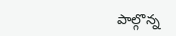పాల్గొన్న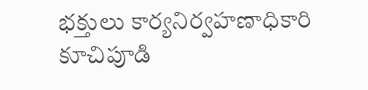భక్తులు కార్యనిర్వహణాధికారి కూచిపూడి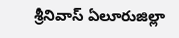శ్రీనివాస్ ఏలూరుజిల్లా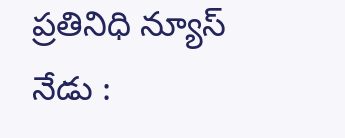ప్రతినిధి న్యూస్ నేడు :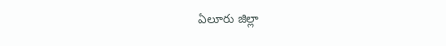ఏలూరు జిల్లా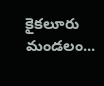కైకలూరు మండలం...